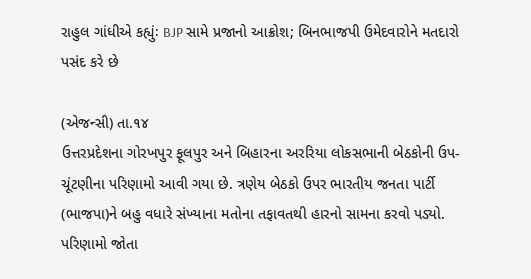રાહુલ ગાંધીએ કહ્યુંઃ BJP સામે પ્રજાનો આક્રોશ; બિનભાજપી ઉમેદવારોને મતદારો પસંદ કરે છે

(એજન્સી) તા.૧૪
ઉત્તરપ્રદેશના ગોરખપુર ફૂલપુર અને બિહારના અરરિયા લોકસભાની બેઠકોની ઉપ-ચૂંટણીના પરિણામો આવી ગયા છે. ત્રણેય બેઠકો ઉપર ભારતીય જનતા પાર્ટી (ભાજપા)ને બહુ વધારે સંખ્યાના મતોના તફાવતથી હારનો સામના કરવો પડ્યો. પરિણામો જોતા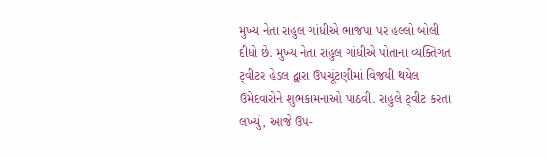મુખ્ય નેતા રાહુલ ગાંધીએ ભાજપા પર હલ્લો બોલી દીધો છે. મુખ્ય નેતા રાહુલ ગાંધીએ પોતાના વ્યક્તિગત ટ્‌વીટર હેડલ દ્વારા ઉપચૂંટણીમાં વિજયી થયેલ ઉમેદવારોને શુભકામનાઓ પાઠવી. રાહુલે ટ્‌વીટ કરતા લખ્યું, આજે ઉપ-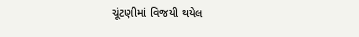ચૂંટણીમાં વિજયી થયેલ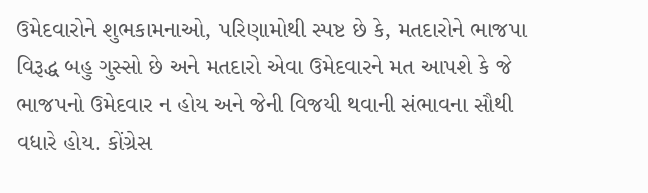ઉમેદવારોને શુભકામનાઓ, પરિણામોથી સ્પષ્ટ છે કે, મતદારોને ભાજપા વિરૂદ્ધ બહુ ગુસ્સો છે અને મતદારો એવા ઉમેદવારને મત આપશે કે જે ભાજપનો ઉમેદવાર ન હોય અને જેની વિજયી થવાની સંભાવના સૌથી વધારે હોય. કોંગ્રેસ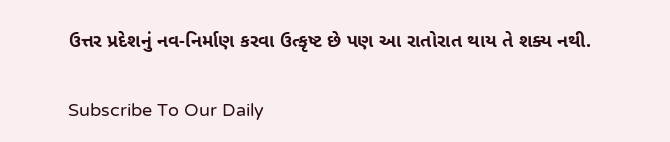ઉત્તર પ્રદેશનું નવ-નિર્માણ કરવા ઉત્કૃષ્ટ છે પણ આ રાતોરાત થાય તે શક્ય નથી.

Subscribe To Our Daily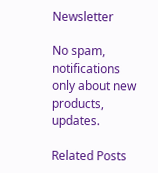Newsletter

No spam, notifications only about new products, updates.

Related Posts